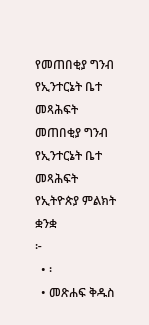የመጠበቂያ ግንብ የኢንተርኔት ቤተ መጻሕፍት
መጠበቂያ ግንብ
የኢንተርኔት ቤተ መጻሕፍት
የኢትዮጵያ ምልክት ቋንቋ
፦
  • ፡
  • መጽሐፍ ቅዱስ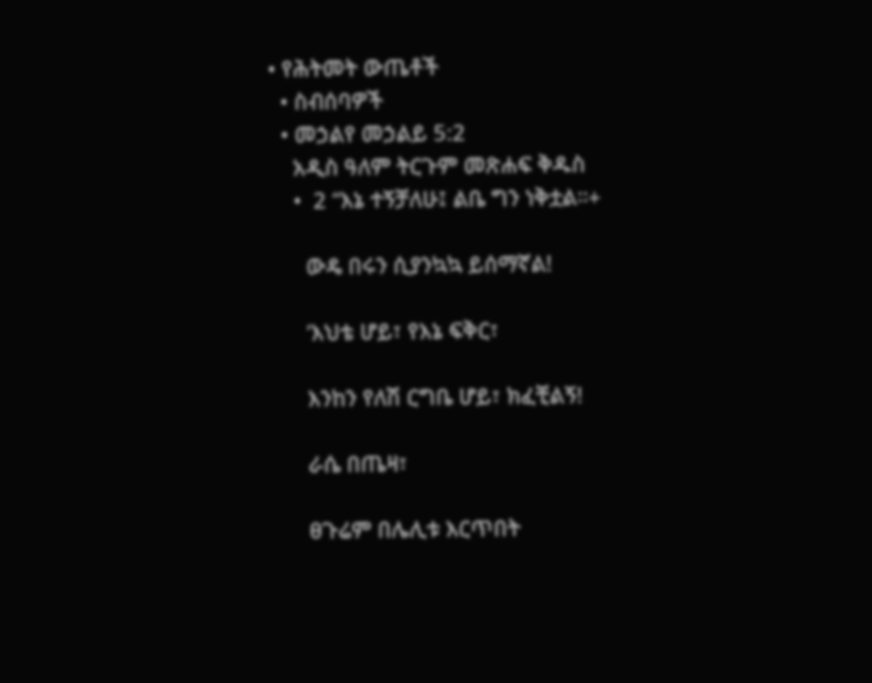• የሕትመት ውጤቶች
  • ስብሰባዎች
  • መኃልየ መኃልይ 5:2
    አዲስ ዓለም ትርጉም መጽሐፍ ቅዱስ
    •  2 “እኔ ተኝቻለሁ፤ ልቤ ግን ነቅቷል።+

      ውዴ በሩን ሲያንኳኳ ይሰማኛል!

      ‘እህቴ ሆይ፣ የእኔ ፍቅር፣

      እንከን የለሽ ርግቤ ሆይ፣ ክፈቺልኝ!

      ራሴ በጤዛ፣

      ፀጉሬም በሌሊቱ እርጥበት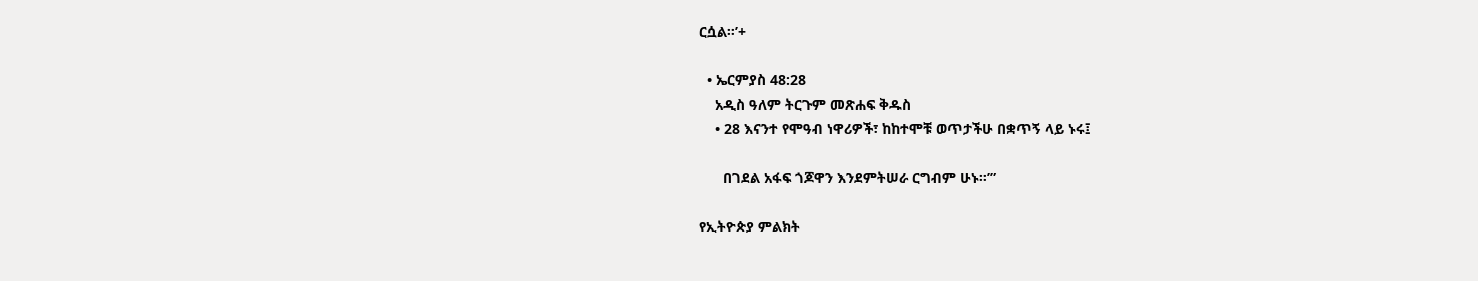ርሷል።’+

  • ኤርምያስ 48:28
    አዲስ ዓለም ትርጉም መጽሐፍ ቅዱስ
    • 28 እናንተ የሞዓብ ነዋሪዎች፣ ከከተሞቹ ወጥታችሁ በቋጥኝ ላይ ኑሩ፤

      በገደል አፋፍ ጎጆዋን እንደምትሠራ ርግብም ሁኑ።’”

የኢትዮጵያ ምልክት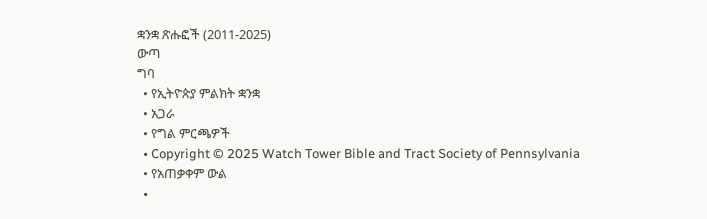ቋንቋ ጽሑፎች (2011-2025)
ውጣ
ግባ
  • የኢትዮጵያ ምልክት ቋንቋ
  • አጋራ
  • የግል ምርጫዎች
  • Copyright © 2025 Watch Tower Bible and Tract Society of Pennsylvania
  • የአጠቃቀም ውል
  •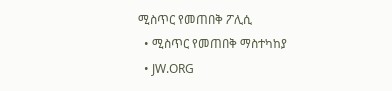ሚስጥር የመጠበቅ ፖሊሲ
  • ሚስጥር የመጠበቅ ማስተካከያ
  • JW.ORG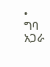• ግባ
አጋራ